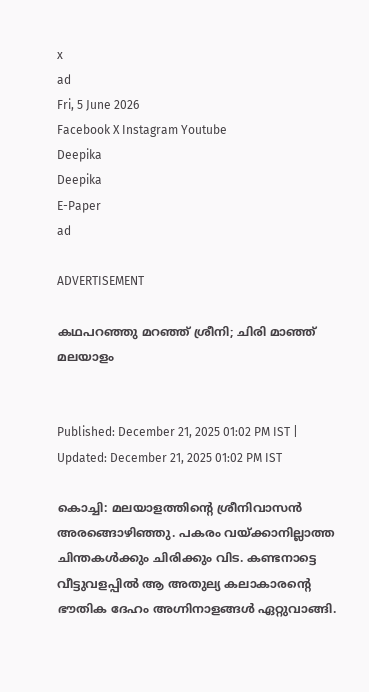x
ad
Fri, 5 June 2026
Facebook X Instagram Youtube
Deepika
Deepika
E-Paper
ad

ADVERTISEMENT

കഥപറഞ്ഞു മറഞ്ഞ് ശ്രീനി; ചിരി മാഞ്ഞ് മലയാളം


Published: December 21, 2025 01:02 PM IST | Updated: December 21, 2025 01:02 PM IST

കൊച്ചി: മലയാളത്തിന്‍റെ ശ്രീനിവാസന്‍ അരങ്ങൊഴിഞ്ഞു. പകരം വയ്ക്കാനില്ലാത്ത ചിന്തകള്‍ക്കും ചിരിക്കും വിട. കണ്ടനാട്ടെ വീട്ടുവളപ്പിൽ ആ അതുല്യ കലാകാരന്‍റെ ഭൗതിക ദേഹം അഗ്നിനാളങ്ങൾ ഏറ്റുവാങ്ങി.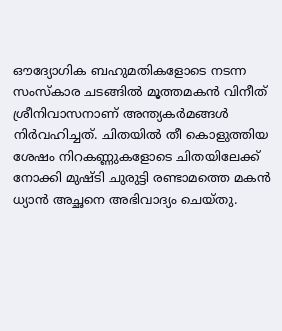ഔദ്യോഗിക ബഹുമതികളോടെ നടന്ന സംസ്കാര ചടങ്ങിൽ മൂത്തമകൻ വിനീത് ശ്രീനിവാസനാണ് അന്ത്യകർമങ്ങൾ നിർവഹിച്ചത്. ചിതയിൽ തീ കൊളുത്തിയ ശേഷം നിറകണ്ണുകളോടെ ചിതയിലേക്ക് നോക്കി മുഷ്ടി ചുരുട്ടി രണ്ടാമത്തെ മകൻ ധ്യാൻ അച്ഛനെ അഭിവാദ്യം ചെയ്തു.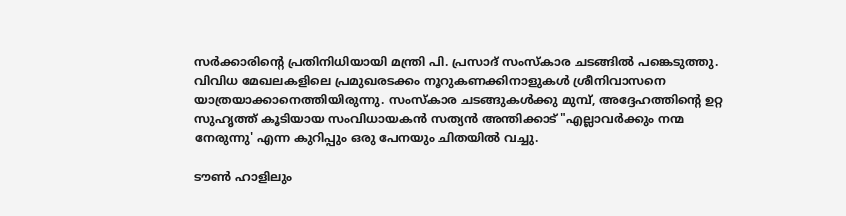സർക്കാരിന്‍റെ പ്രതിനിധിയായി മന്ത്രി പി. പ്രസാദ് സംസ്കാര ചടങ്ങിൽ പങ്കെടുത്തു. വിവിധ മേഖലകളിലെ പ്രമുഖരടക്കം നൂറുകണക്കിനാളുകൾ ശ്രീനിവാസനെ യാത്രയാക്കാനെത്തിയിരുന്നു. സംസ്കാര ചടങ്ങുകൾക്കു മുമ്പ്, അദ്ദേഹത്തിന്‍റെ ഉറ്റ സുഹൃത്ത് കൂടിയായ സംവിധായകൻ സത്യൻ അന്തിക്കാട് "എല്ലാവർക്കും നന്മ നേരുന്നു' എന്ന കുറിപ്പും ഒരു പേനയും ചിതയിൽ വച്ചു.

ടൗൺ ഹാളിലും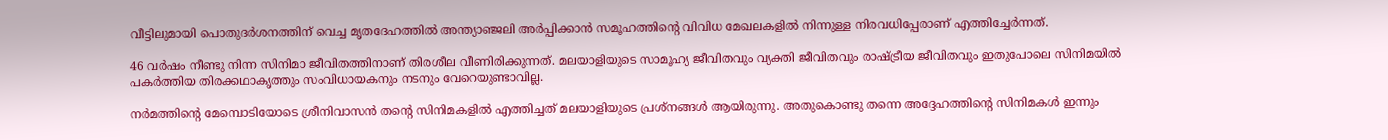വീട്ടിലുമായി പൊതുദർശനത്തിന് വെച്ച മൃതദേഹത്തിൽ അന്ത്യാഞ്ജലി അർപ്പിക്കാൻ സമൂഹത്തിന്‍റെ വിവിധ മേഖലകളിൽ നിന്നുള്ള നിരവധിപ്പേരാണ് എത്തിച്ചേർന്നത്.

46 വര്‍ഷം നീണ്ടു നിന്ന സിനിമാ ജീവിതത്തിനാണ് തിരശീല വീണിരിക്കുന്നത്. മലയാളിയുടെ സാമൂഹ്യ ജീവിതവും വ്യക്തി ജീവിതവും രാഷ്ട്രീയ ജീവിതവും ഇതുപോലെ സിനിമയില്‍ പകര്‍ത്തിയ തിരക്കഥാകൃത്തും സംവിധായകനും നടനും വേറെയുണ്ടാവില്ല.

നര്‍മത്തിന്‍റെ മേമ്പൊടിയോടെ ശ്രീനിവാസന്‍ തന്‍റെ സിനിമകളില്‍ എത്തിച്ചത് മലയാളിയുടെ പ്രശ്‌നങ്ങള്‍ ആയിരുന്നു. അതുകൊണ്ടു തന്നെ അദ്ദേഹത്തിന്‍റെ സിനിമകള്‍ ഇന്നും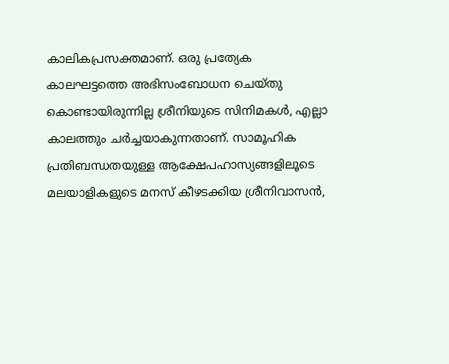കാലികപ്രസക്തമാണ്. ഒരു പ്രത്യേക കാലഘട്ടത്തെ അഭിസംബോധന ചെയ്തു കൊണ്ടായിരുന്നില്ല ശ്രീനിയുടെ സിനിമകള്‍, എല്ലാ കാലത്തും ചര്‍ച്ചയാകുന്നതാണ്. സാമൂഹിക പ്രതിബന്ധതയുള്ള ആക്ഷേപഹാസ്യങ്ങളിലൂടെ മലയാളികളുടെ മനസ് കീഴടക്കിയ ശ്രീനിവാസന്‍,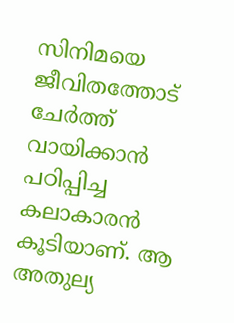സിനിമയെ ജീവിതത്തോട് ചേര്‍ത്ത് വായിക്കാന്‍ പഠിപ്പിച്ച കലാകാരന്‍ കൂടിയാണ്. ആ അതുല്യ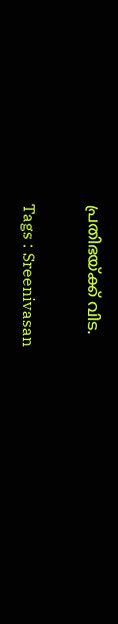പ്രതിഭയ്ക്ക് വിട.

Tags : Sreenivasan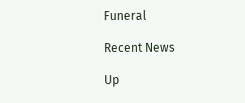Funeral

Recent News

Up